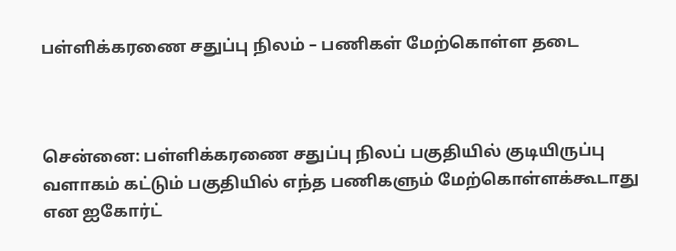பள்ளிக்கரணை சதுப்பு நிலம் – பணிகள் மேற்கொள்ள தடை



சென்னை: பள்ளிக்கரணை சதுப்பு நிலப் பகுதியில் குடியிருப்பு வளாகம் கட்டும் பகுதியில் எந்த பணிகளும் மேற்கொள்ளக்கூடாது என ஐகோர்ட்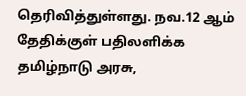தெரிவித்துள்ளது. நவ.12 ஆம் தேதிக்குள் பதிலளிக்க தமிழ்நாடு அரசு,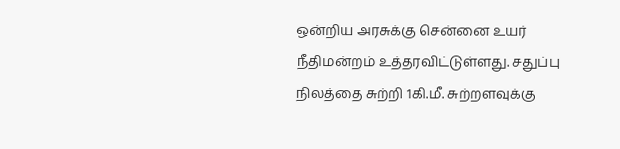ஒன்றிய அரசுக்கு சென்னை உயர் நீதிமன்றம் உத்தரவிட்டுள்ளது. சதுப்பு நிலத்தை சுற்றி 1கி.மீ. சுற்றளவுக்கு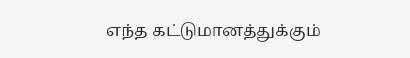எந்த கட்டுமானத்துக்கும்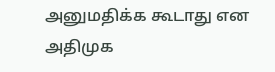அனுமதிக்க கூடாது என அதிமுக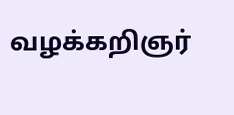வழக்கறிஞர்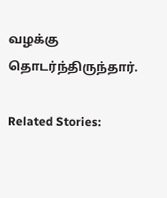வழக்கு தொடர்ந்திருந்தார்.

Related Stories: